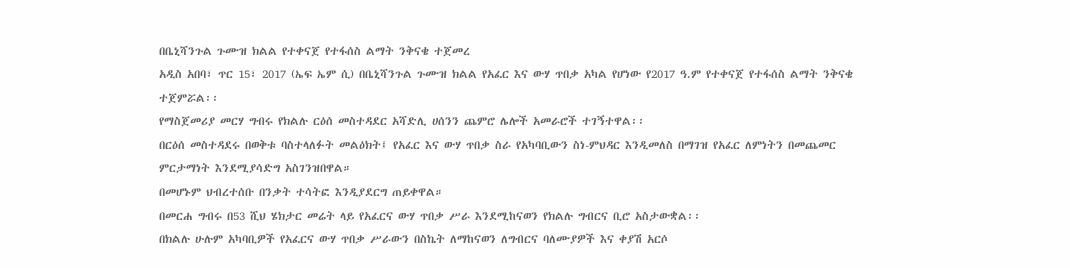በቤኒሻንጉል ጉሙዝ ክልል የተቀናጀ የተፋሰስ ልማት ንቅናቄ ተጀመረ
አዲስ አበባ፣ ጥር 15፣ 2017 (ኤፍ ኤም ሲ) በቤኒሻንጉል ጉሙዝ ክልል የአፈር እና ውሃ ጥበቃ አካል የሆነው የ2017 ዓ.ም የተቀናጀ የተፋሰስ ልማት ንቅናቄ ተጀምሯል፡፡
የማስጀመሪያ መርሃ ግብሩ የክልሉ ርዕሰ መስተዳደር አሻድሊ ሀሰንን ጨምሮ ሌሎች አመራሮች ተገኝተዋል፡፡
በርዕሰ መስተዳደሩ በወቅቱ ባስተላለፉት መልዕክት፤ የአፈር እና ውሃ ጥበቃ ስራ የአካባቢውን ስነ-ምህዳር እንዲመለስ በማገዝ የአፈር ለምነትን በመጨመር ምርታማነት እንደሚያሳድግ አስገንዝበዋል።
በመሆኑም ህብረተሰቡ በንቃት ተሳትፎ እንዲያደርግ ጠይቀዋል።
በመርሐ ግብሩ በ53 ሺህ ሄክታር መሬት ላይ የአፈርና ውሃ ጥበቃ ሥራ እንደሚከናወን የክልሉ ግብርና ቢሮ አስታውቋል፡፡
በክልሉ ሁሉም አካባቢዎች የአፈርና ውሃ ጥበቃ ሥራውን በስኬት ለማከናወን ለግብርና ባለሙያዎች እና ቀያሽ አርሶ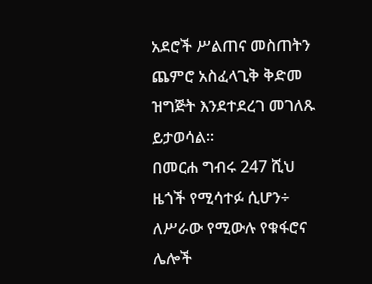አደሮች ሥልጠና መስጠትን ጨምሮ አስፈላጊቅ ቅድመ ዝግጅት እንደተደረገ መገለጹ ይታወሳል።
በመርሐ ግብሩ 247 ሺህ ዜጎች የሚሳተፉ ሲሆን÷ ለሥራው የሚውሉ የቁፋሮና ሌሎች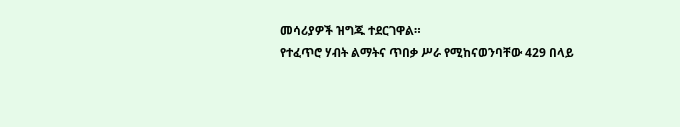መሳሪያዎች ዝግጁ ተደርገዋል።
የተፈጥሮ ሃብት ልማትና ጥበቃ ሥራ የሚከናወንባቸው 429 በላይ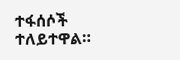ተፋሰሶች ተለይተዋል።